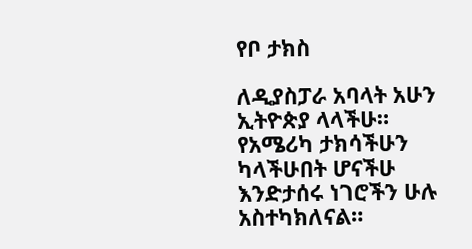የቦ ታክስ

ለዲያስፓራ አባላት አሁን ኢትዮጵያ ላላችሁ። የአሜሪካ ታክሳችሁን ካላችሁበት ሆናችሁ እንድታሰሩ ነገሮችን ሁሉ አስተካክለናል።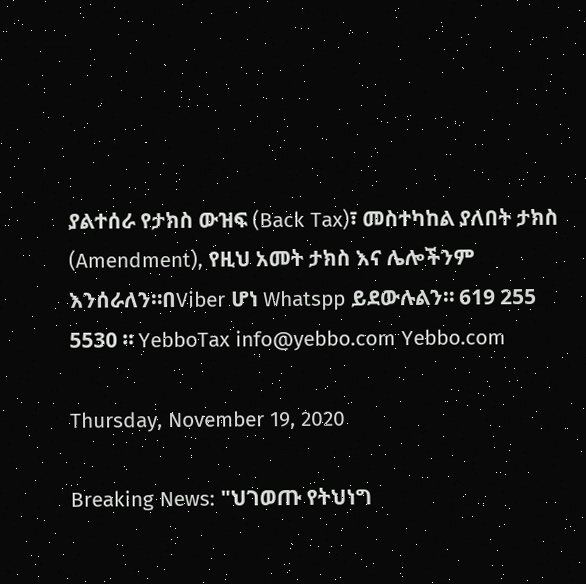ያልተሰራ የታክስ ውዝፍ (Back Tax)፣ መስተካከል ያለበት ታክስ (Amendment), የዚህ አመት ታክስ እና ሌሎችንም እንሰራለን።በViber ሆነ Whatspp ይደውሉልን። 619 255 5530 ። YebboTax info@yebbo.com Yebbo.com

Thursday, November 19, 2020

Breaking News: "ህገወጡ የትህነግ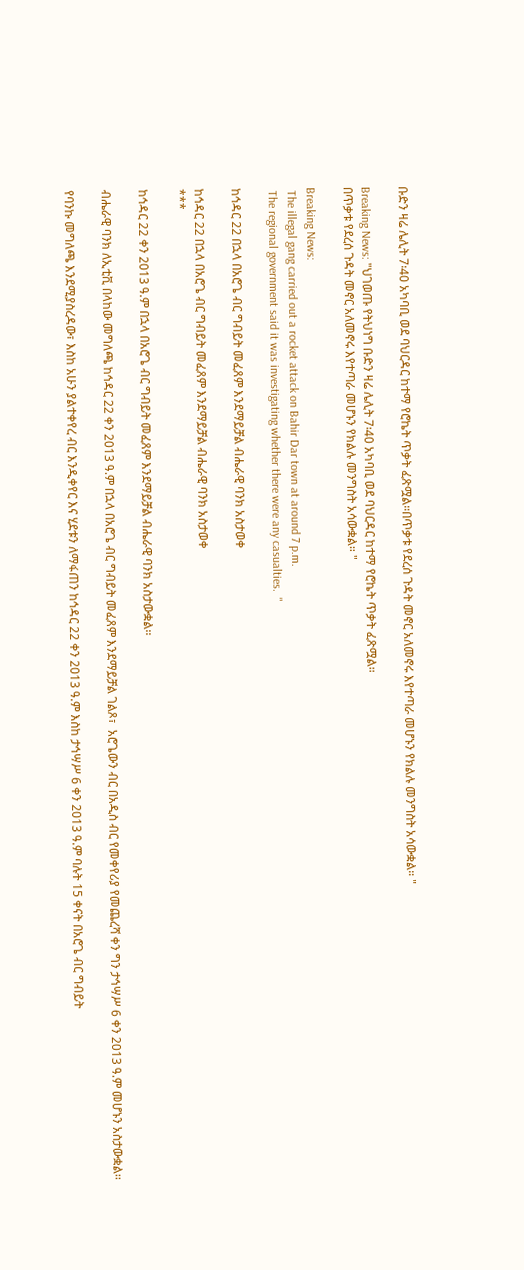ቡድን ዛሬ ሌሊት 7፡40 አካባቢ ወደ ባህርዳር ከተማ የሮኬት ጥቃት ፈጽሟል።በጥቃቱ የደረሰ ጉዳት መኖር አለመኖሩ እየተጣራ መሆኑን የክልሉ መንግስት አሳውቋል። "

Breaking News: "ህገወጡ የትህነግ ቡድን ዛሬ ሌሊት 7፡40 አካባቢ ወደ ባህርዳር ከተማ የሮኬት ጥቃት ፈጽሟል።
በጥቃቱ የደረሰ ጉዳት መኖር አለመኖሩ እየተጣራ መሆኑን የክልሉ መንግስት አሳውቋል። "

Breaking News:
 The illegal gang carried out a rocket attack on Bahir Dar town at around 7 p.m.
 The regional government said it was investigating whether there were any casualties.  "

ከኅዳር 22 በኋላ በአሮጌ ብር ግብይት መፈጸም እንደማይቻል ብሔራዊ ባንክ አስታወቀ

ከኅዳር 22 በኋላ በአሮጌ ብር ግብይት መፈጸም እንደማይቻል ብሔራዊ ባንክ አስታወቀ
***

ከኅዳር 22 ቀን 2013 ዓ.ም በኋላ በአሮጌ ብር ግብይት መፈጸም እንደማይቻል ብሔራዊ ባንክ አስታውቋል፡፡

ብሔራዊ ባንክ ለኢቲቪ በላከው መግለጫ ከኅዳር 22 ቀን 2013 ዓ.ም በኋላ በአሮጌ ብር ግብይት መፈጸም እንደማይቻል ገልጾ፣  አሮጌውን ብር በአዲስ ብር የመቀየሪያ የመጨረሻ ቀን ግን ታኅሣሥ 6 ቀን 2013 ዓ.ም መሆኑን አስታውቋል፡፡

የባንኩ መግለጫ እንደሚያስረዳው፣ እስከ አሁን ያልተቀየረ ብር እንዲቀየር እና ሂደቱን ለማፋጠን ከኅዳር 22 ቀን 2013 ዓ.ም እስከ ታኅሣሥ 6 ቀን 2013 ዓ.ም ባሉት 15 ቀናት በአሮጌ ብር ግብይት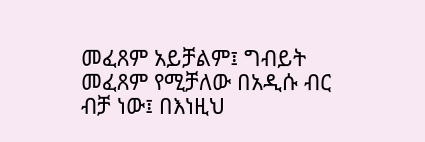መፈጸም አይቻልም፤ ግብይት መፈጸም የሚቻለው በአዲሱ ብር ብቻ ነው፤ በእነዚህ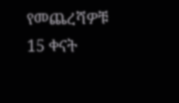የመጨረሻዎቹ 15 ቀናት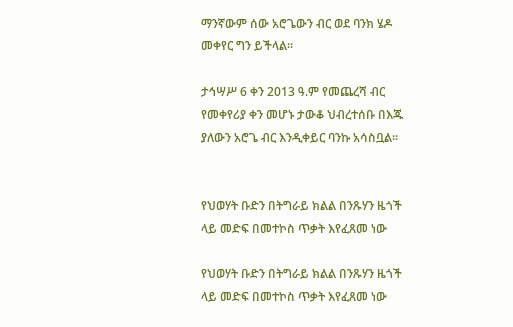ማንኛውም ሰው አሮጌውን ብር ወደ ባንክ ሄዶ መቀየር ግን ይችላል፡፡

ታኅሣሥ 6 ቀን 2013 ዓ.ም የመጨረሻ ብር የመቀየሪያ ቀን መሆኑ ታውቆ ህብረተሰቡ በእጁ ያለውን አሮጌ ብር እንዲቀይር ባንኩ አሳስቧል፡፡


የህወሃት ቡድን በትግራይ ክልል በንጹሃን ዜጎች ላይ መድፍ በመተኮስ ጥቃት እየፈጸመ ነው

የህወሃት ቡድን በትግራይ ክልል በንጹሃን ዜጎች ላይ መድፍ በመተኮስ ጥቃት እየፈጸመ ነው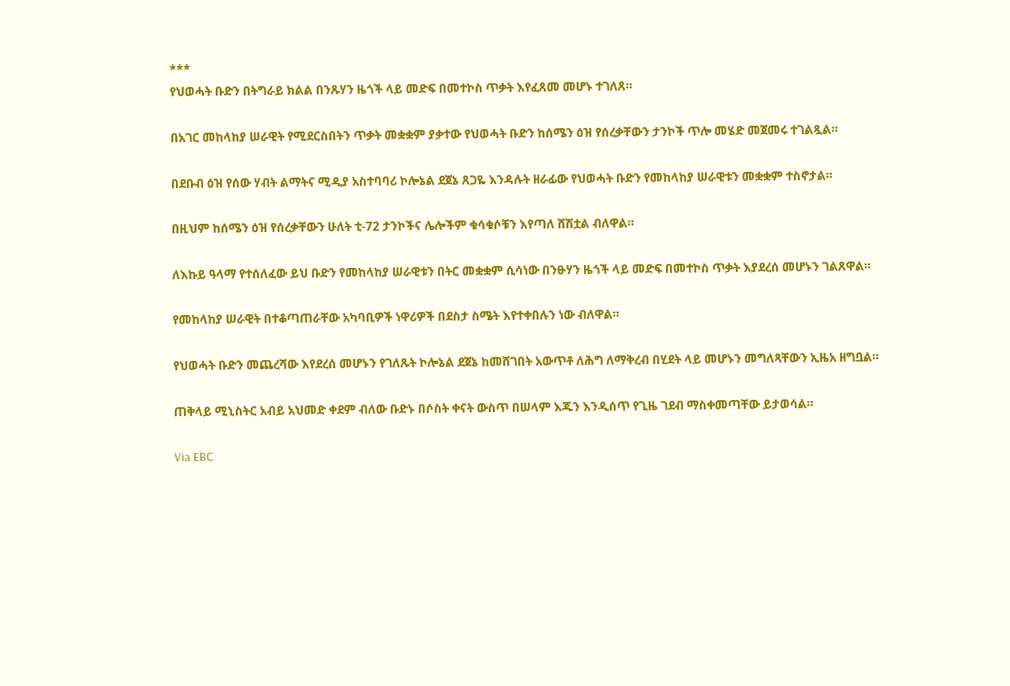***
የህወሓት ቡድን በትግራይ ክልል በንጹሃን ዜጎች ላይ መድፍ በመተኮስ ጥቃት እየፈጸመ መሆኑ ተገለጸ።

በአገር መከላከያ ሠራዊት የሚደርስበትን ጥቃት መቋቋም ያቃተው የህወሓት ቡድን ከሰሜን ዕዝ የሰረቃቸውን ታንኮች ጥሎ መሄድ መጀመሩ ተገልጿል።

በደቡብ ዕዝ የሰው ሃብት ልማትና ሚዲያ አስተባባሪ ኮሎኔል ደጀኔ ጸጋዬ እንዳሉት ዘራፊው የህወሓት ቡድን የመከላከያ ሠራዊቱን መቋቋም ተስኖታል።

በዚህም ከሰሜን ዕዝ የሰረቃቸውን ሁለት ቲ-72 ታንኮችና ሌሎችም ቁሳቁሶቹን እየጣለ ሸሽቷል ብለዋል።

ለእኩይ ዓላማ የተሰለፈው ይህ ቡድን የመከላከያ ሠራዊቱን በትር መቋቋም ሲሳነው በንፁሃን ዜጎች ላይ መድፍ በመተኮስ ጥቃት እያደረሰ መሆኑን ገልጸዋል።

የመከላከያ ሠራዊት በተቆጣጠራቸው አካባቢዎች ነዋሪዎች በደስታ ስሜት እየተቀበሉን ነው ብለዋል።

የህወሓት ቡድን መጨረሻው እየደረሰ መሆኑን የገለጹት ኮሎኔል ደጀኔ ከመሸገበት አውጥቶ ለሕግ ለማቅረብ በሂደት ላይ መሆኑን መግለጻቸውን ኢዜአ ዘግቧል።

ጠቅላይ ሚኒስትር አብይ አህመድ ቀደም ብለው ቡድኑ በሶስት ቀናት ውስጥ በሠላም እጁን እንዲሰጥ የጊዜ ገደብ ማስቀመጣቸው ይታወሳል።

Via EBC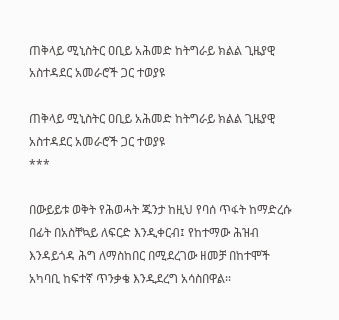ጠቅላይ ሚኒስትር ዐቢይ አሕመድ ከትግራይ ክልል ጊዜያዊ አስተዳደር አመራሮች ጋር ተወያዩ

ጠቅላይ ሚኒስትር ዐቢይ አሕመድ ከትግራይ ክልል ጊዜያዊ አስተዳደር አመራሮች ጋር ተወያዩ
***

በውይይቱ ወቅት የሕወሓት ጁንታ ከዚህ የባሰ ጥፋት ከማድረሱ በፊት በአስቸኳይ ለፍርድ እንዲቀርብ፤ የከተማው ሕዝብ እንዳይጎዳ ሕግ ለማስከበር በሚደረገው ዘመቻ በከተሞች አካባቢ ከፍተኛ ጥንቃቄ እንዲደረግ አሳስበዋል፡፡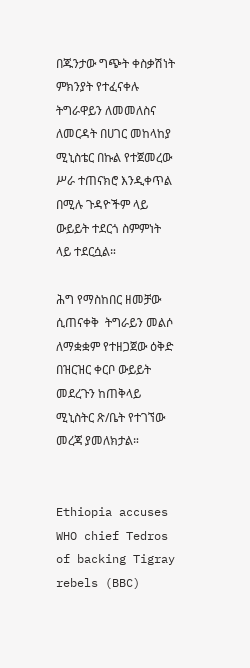በጁንታው ግጭት ቀስቃሽነት ምክንያት የተፈናቀሉ ትግራዋይን ለመመለስና ለመርዳት በሀገር መከላከያ ሚኒስቴር በኩል የተጀመረው ሥራ ተጠናክሮ እንዲቀጥል በሚሉ ጉዳዮችም ላይ ውይይት ተደርጎ ስምምነት ላይ ተደርሷል።

ሕግ የማስከበር ዘመቻው ሲጠናቀቅ  ትግራይን መልሶ ለማቋቋም የተዘጋጀው ዕቅድ በዝርዝር ቀርቦ ውይይት መደረጉን ከጠቅላይ ሚኒስትር ጽ/ቤት የተገኘው መረጃ ያመለክታል።


Ethiopia accuses WHO chief Tedros of backing Tigray rebels (BBC)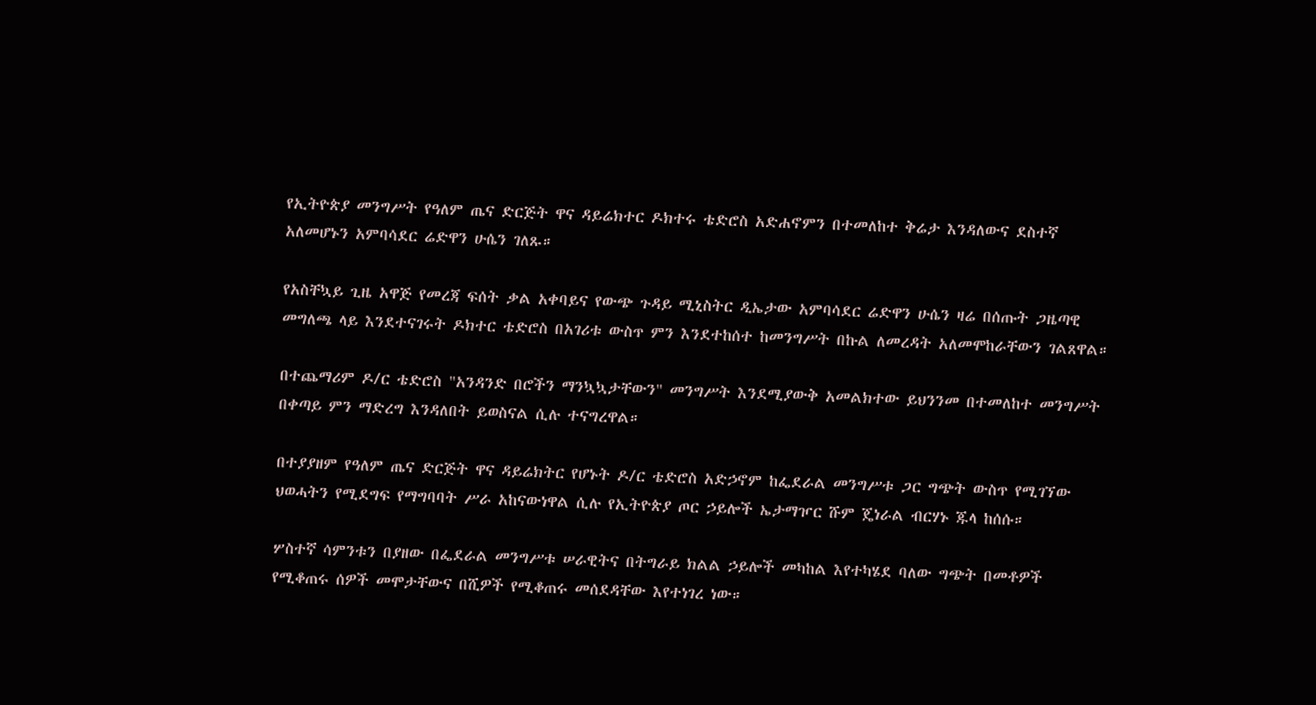የኢትዮጵያ መንግሥት የዓለም ጤና ድርጅት ዋና ዳይሬክተር ዶክተሩ ቴድሮስ አድሐኖምን በተመለከተ ቅሬታ እንዳለውና ደስተኛ አለመሆኑን አምባሳደር ሬድዋን ሁሴን ገለጹ።

የአስቸኳይ ጊዜ አዋጅ የመረጃ ፍሰት ቃል አቀባይና የውጭ ጉዳይ ሚኒስትር ዲኤታው አምባሳደር ሬድዋን ሁሴን ዛሬ በሰጡት ጋዜጣዊ መግለጫ ላይ እንደተናገሩት ዶክተር ቴድሮስ በአገሪቱ ውስጥ ምን እንደተከሰተ ከመንግሥት በኩል ለመረዳት አለመሞከራቸውን ገልጸዋል።

በተጨማሪም ዶ/ር ቴድሮስ "አንዳንድ በሮችን ማንኳኳታቸውን" መንግሥት እንደሚያውቅ አመልክተው ይህንንመ በተመለከተ መንግሥት በቀጣይ ምን ማድረግ እንዳለበት ይወስናል ሲሉ ተናግረዋል።

በተያያዘም የዓለም ጤና ድርጅት ዋና ዳይሬክትር የሆኑት ዶ/ር ቴድሮስ አድኃኖም ከፌደራል መንግሥቱ ጋር ግጭት ውስጥ የሚገኘው ህወሓትን የሚደግፍ የማግባባት ሥራ አከናውነዋል ሲሉ የኢትዮጵያ ጦር ኃይሎች ኤታማዦር ሹም ጄነራል ብርሃኑ ጁላ ከሰሱ።

ሦስተኛ ሳምንቱን በያዘው በፌደራል መንግሥቱ ሠራዊትና በትግራይ ክልል ኃይሎች መካከል እየተካሄደ ባለው ግጭት በመቶዎች የሚቆጠሩ ሰዎች መሞታቸውና በሺዎች የሚቆጠሩ መሰደዳቸው እየተነገረ ነው።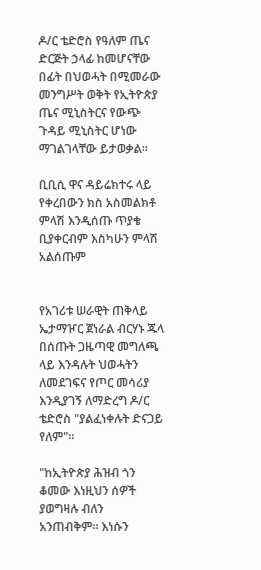ዶ/ር ቴድሮስ የዓለም ጤና ድርጅት ኃላፊ ከመሆናቸው በፊት በህወሓት በሚመራው መንግሥት ወቅት የኢትዮጵያ ጤና ሚኒስትርና የውጭ ጉዳይ ሚኒስትር ሆነው ማገልገላቸው ይታወቃል።

ቢቢሲ ዋና ዳይሬክተሩ ላይ የቀረበውን ክስ አስመልክቶ ምላሽ እንዲሰጡ ጥያቄ ቢያቀርብም እስካሁን ምላሽ አልሰጡም


የአገሪቱ ሠራዊት ጠቅላይ ኤታማዦር ጀነራል ብርሃኑ ጁላ በሰጡት ጋዜጣዊ መግለጫ ላይ እንዳሉት ህወሓትን ለመደገፍና የጦር መሳሪያ እንዲያገኝ ለማድረግ ዶ/ር ቴድሮስ "ያልፈነቀሉት ድናጋይ የለም"።

"ከኢትዮጵያ ሕዝብ ጎን ቆመው እነዚህን ሰዎች ያወግዛሉ ብለን አንጠብቅም። እነሱን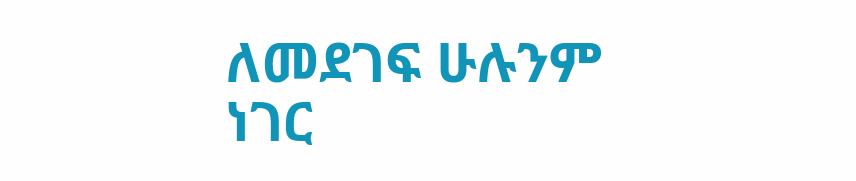ለመደገፍ ሁሉንም ነገር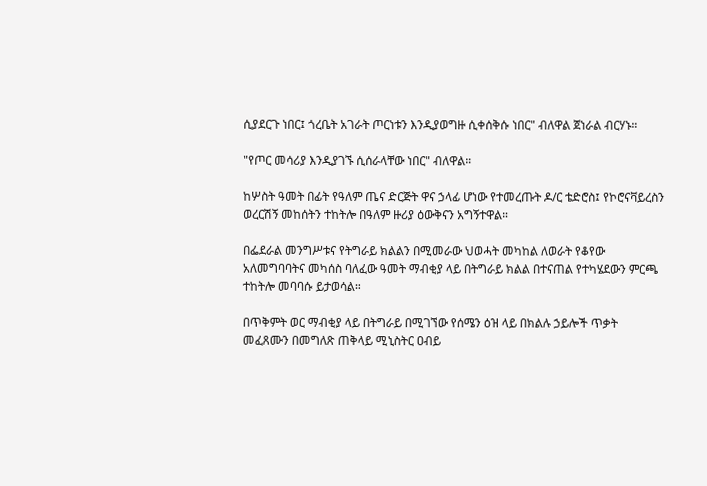ሲያደርጉ ነበር፤ ጎረቤት አገራት ጦርነቱን እንዲያወግዙ ሲቀሰቅሱ ነበር" ብለዋል ጀነራል ብርሃኑ።

"የጦር መሳሪያ እንዲያገኙ ሲሰራላቸው ነበር" ብለዋል።

ከሦስት ዓመት በፊት የዓለም ጤና ድርጅት ዋና ኃላፊ ሆነው የተመረጡት ዶ/ር ቴድሮስ፤ የኮሮናቫይረስን ወረርሽኝ መከሰትን ተከትሎ በዓለም ዙሪያ ዕውቅናን አግኝተዋል።

በፌደራል መንግሥቱና የትግራይ ክልልን በሚመራው ህወሓት መካከል ለወራት የቆየው አለመግባባትና መካሰስ ባለፈው ዓመት ማብቂያ ላይ በትግራይ ክልል በተናጠል የተካሄደውን ምርጫ ተከትሎ መባባሱ ይታወሳል።

በጥቅምት ወር ማብቂያ ላይ በትግራይ በሚገኘው የሰሜን ዕዝ ላይ በክልሉ ኃይሎች ጥቃት መፈጸሙን በመግለጽ ጠቅላይ ሚኒስትር ዐብይ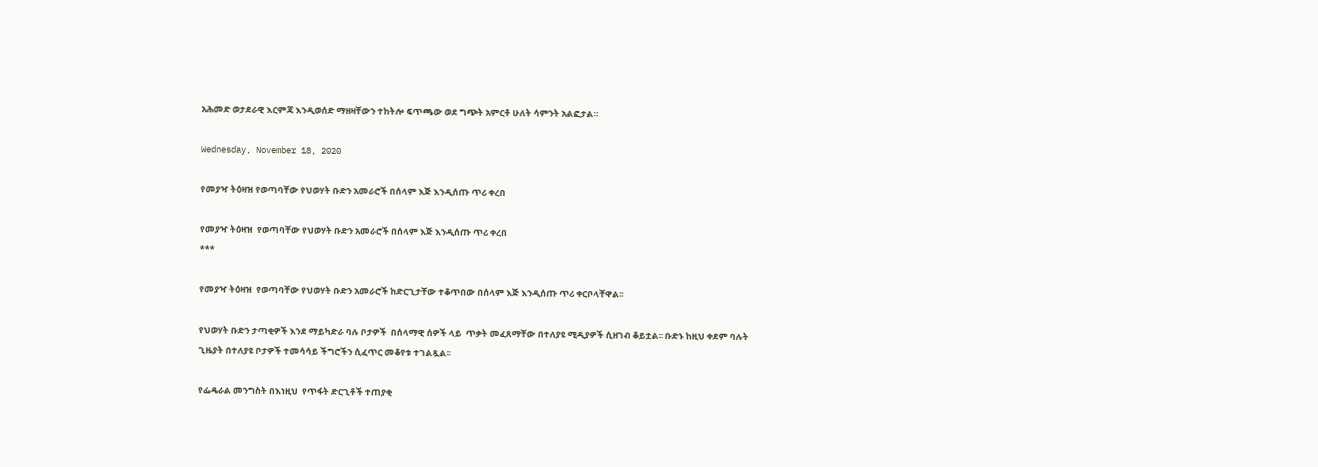አሕመድ ወታደራዊ እርምጃ እንዲወሰድ ማዘዛቸውን ተከትሎ ፍጥጫው ወደ ግጭት አምርቶ ሁለት ሳምንት አልፎታል።

Wednesday, November 18, 2020

የመያዣ ትዕዛዝ የወጣባቸው የህወሃት ቡድን አመራሮች በሰላም እጅ እንዲሰጡ ጥሪ ቀረበ

የመያዣ ትዕዛዝ  የወጣባቸው የህወሃት ቡድን አመራሮች በሰላም እጅ እንዲሰጡ ጥሪ ቀረበ
***

የመያዣ ትዕዛዝ  የወጣባቸው የህወሃት ቡድን አመራሮች ከድርጊታቸው ተቆጥበው በሰላም እጅ እንዲሰጡ ጥሪ ቀርቦላቸዋል፡፡

የህወሃት ቡድን ታጣቂዎች እንደ ማይካድራ ባሉ ቦታዎች  በሰላማዊ ሰዎች ላይ  ጥቃት መፈጸማቸው በተለያዩ ሚዲያዎች ሲዘገብ ቆይቷል፡፡ ቡድኑ ከዚህ ቀደም ባሉት ጊዜያት በተለያዩ ቦታዎች ተመሳሳይ ችግሮችን ሲፈጥር መቆየቱ ተገልጿል፡፡

የፌዴራል መንግስት በእነዚህ  የጥፋት ድርጊቶች ተጠያቂ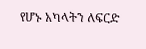የሆኑ አካላትን ለፍርድ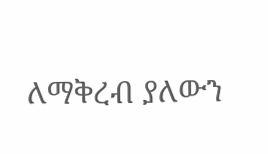ለማቅረብ ያለውን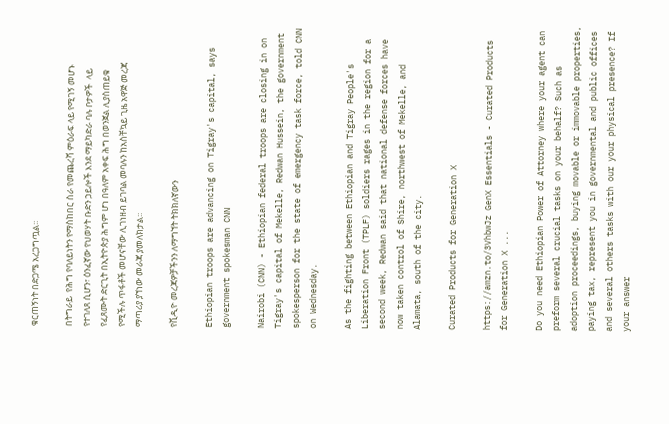ቁርጠኝነት በድጋሜ አረጋግጧል፡፡

በትግራይ  የሕግ የባለይነትን የማስከበር ስራ የመጨረሻ ምዕራፍ ላይ የሚገኝ መሆኑ የተገለጸ ሲሆን፣ ዕንፈኛው የህወሃት ቡድን ኃይሎች እንደ ማይካድራ ባሉ ቦታዎች  ላይ የፈጸሙት ድርጊት በኢትዮጵያ ሕግም ሆነ በዓለም አቀፍ ሕግ በወንጀል ሊያስጠይቁ የሚችሉ ጥፋቶች መሆናቸው ሊገነዘብ ይገባል መባሉን ከአስቸኳይ ጊዜ አዋጅ መረጃ ማጣሪያ ያኘነው መራጃ ያመለክታል፡፡

የቪዲዮ መረጃዎቻችንን ለማግኘት ትክክለኛውን

Ethiopian troops are advancing on Tigray's capital, says government spokesman CNN

Nairobi (CNN) - Ethiopian federal troops are closing in on Tigray's capital of Mekelle, Redwan Hussein, the government spokesperson for the state of emergency task force, told CNN on Wednesday.

As the fighting between Ethiopian and Tigray People's Liberation Front (TPLF) soldiers rages in the region for a second week, Redwan said that national defense forces have now taken control of Shire, northwest of Mekelle, and Alamata, south of the city.

Curated Products for Generation X

https://amzn.to/3VhbwJz GenX Essentials - Curated Products for Generation X ...

Do you need Ethiopian Power of Attorney where your agent can preform several crucial tasks on your behalf? Such as adoption proceedings, buying movable or immovable properties, paying tax, represent you in governmental and public offices and several others tasks with our your physical presence? If your answer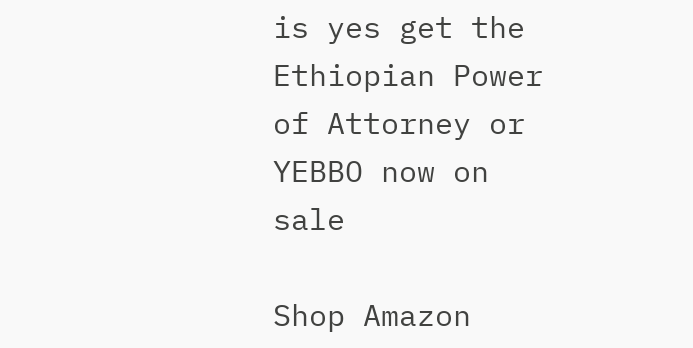is yes get the Ethiopian Power of Attorney or YEBBO now on sale

Shop Amazon